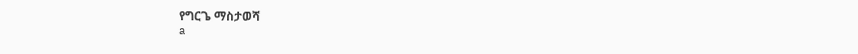የግርጌ ማስታወሻ
a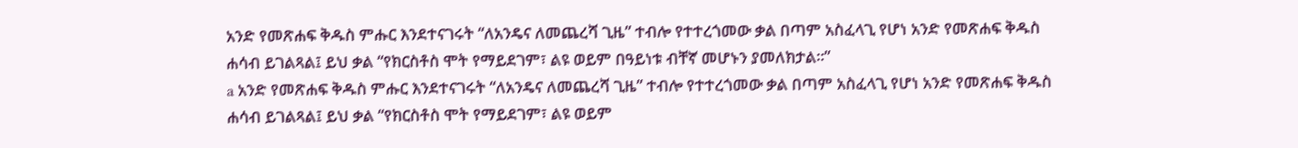አንድ የመጽሐፍ ቅዱስ ምሑር እንደተናገሩት “ለአንዴና ለመጨረሻ ጊዜ” ተብሎ የተተረጎመው ቃል በጣም አስፈላጊ የሆነ አንድ የመጽሐፍ ቅዱስ ሐሳብ ይገልጻል፤ ይህ ቃል “የክርስቶስ ሞት የማይደገም፣ ልዩ ወይም በዓይነቱ ብቸኛ መሆኑን ያመለክታል።”
a አንድ የመጽሐፍ ቅዱስ ምሑር እንደተናገሩት “ለአንዴና ለመጨረሻ ጊዜ” ተብሎ የተተረጎመው ቃል በጣም አስፈላጊ የሆነ አንድ የመጽሐፍ ቅዱስ ሐሳብ ይገልጻል፤ ይህ ቃል “የክርስቶስ ሞት የማይደገም፣ ልዩ ወይም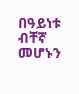በዓይነቱ ብቸኛ መሆኑን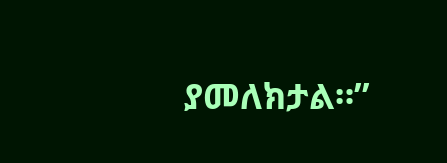ያመለክታል።”